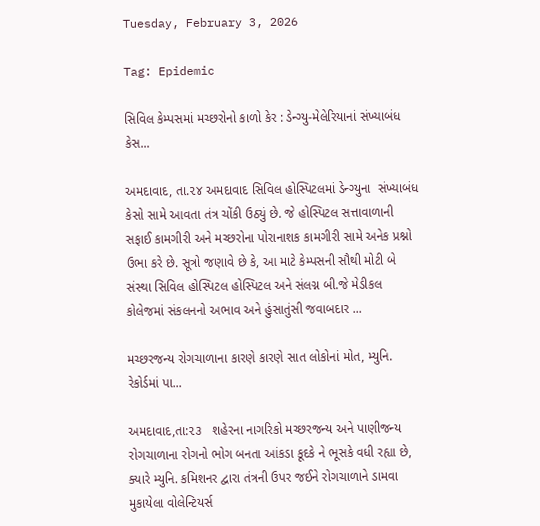Tuesday, February 3, 2026

Tag: Epidemic

સિવિલ કેમ્પસમાં મચ્છરોનો કાળો કેર : ડેન્ગ્યુ-મેલેરિયાનાં સંખ્યાબંધ કેસ...

અમદાવાદ, તા.૨૪ અમદાવાદ સિવિલ હોસ્પિટલમાં ડેન્ગ્યુના  સંખ્યાબંધ કેસો સામે આવતા તંત્ર ચોંકી ઉઠ્યું છે. જે હોસ્પિટલ સત્તાવાળાની સફાઈ કામગીરી અને મચ્છરોના પોરાનાશક કામગીરી સામે અનેક પ્રશ્નો ઉભા કરે છે. સૂત્રો જણાવે છે કે, આ માટે કેમ્પસની સૌથી મોટી બે સંસ્થા સિવિલ હોસ્પિટલ હોસ્પિટલ અને સંલગ્ન બી.જે મેડીકલ કોલેજમાં સંકલનનો અભાવ અને હુંસાતુંસી જવાબદાર ...

મચ્છરજન્ય રોગચાળાના કારણે કારણે સાત લોકોનાં મોત, મ્યુનિ. રેકોર્ડમાં પા...

અમદાવાદ,તા:૨૩   શહેરના નાગરિકો મચ્છરજન્ય અને પાણીજન્ય રોગચાળાના રોગનો ભોગ બનતા આંકડા કૂદકે ને ભૂસકે વધી રહ્યા છે, ક્યારે મ્યુનિ. કમિશનર દ્વારા તંત્રની ઉપર જઈને રોગચાળાને ડામવા મુકાયેલા વોલેન્ટિયર્સ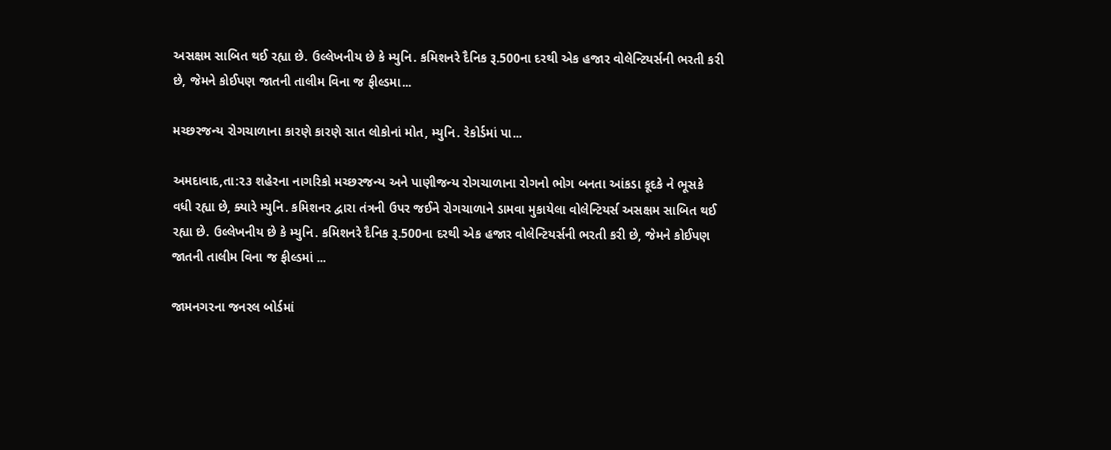અસક્ષમ સાબિત થઈ રહ્યા છે. ઉલ્લેખનીય છે કે મ્યુનિ. કમિશનરે દૈનિક રૂ.500ના દરથી એક હજાર વોલેન્ટિયર્સની ભરતી કરી છે, જેમને કોઈપણ જાતની તાલીમ વિના જ ફીલ્ડમા...

મચ્છરજન્ય રોગચાળાના કારણે કારણે સાત લોકોનાં મોત, મ્યુનિ. રેકોર્ડમાં પા...

અમદાવાદ,તા:૨૩ શહેરના નાગરિકો મચ્છરજન્ય અને પાણીજન્ય રોગચાળાના રોગનો ભોગ બનતા આંકડા કૂદકે ને ભૂસકે વધી રહ્યા છે, ક્યારે મ્યુનિ. કમિશનર દ્વારા તંત્રની ઉપર જઈને રોગચાળાને ડામવા મુકાયેલા વોલેન્ટિયર્સ અસક્ષમ સાબિત થઈ રહ્યા છે. ઉલ્લેખનીય છે કે મ્યુનિ. કમિશનરે દૈનિક રૂ.500ના દરથી એક હજાર વોલેન્ટિયર્સની ભરતી કરી છે, જેમને કોઈપણ જાતની તાલીમ વિના જ ફીલ્ડમાં ...

જામનગરના જનરલ બોર્ડમાં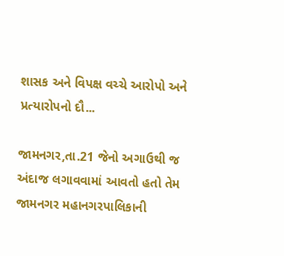શાસક અને વિપક્ષ વચ્ચે આરોપો અને પ્રત્યારોપનો દૌ...

જામનગર,તા.21 જેનો અગાઉથી જ અંદાજ લગાવવામાં આવતો હતો તેમ જામનગર મહાનગરપાલિકાની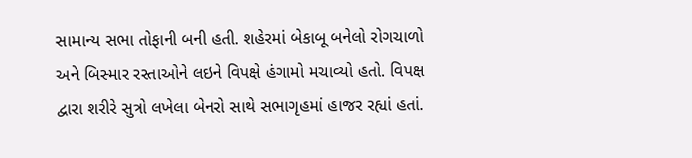સામાન્ય સભા તોફાની બની હતી. શહેરમાં બેકાબૂ બનેલો રોગચાળો અને બિસ્માર રસ્તાઓને લઇને વિપક્ષે હંગામો મચાવ્યો હતો. વિપક્ષ દ્વારા શરીરે સુત્રો લખેલા બેનરો સાથે સભાગૃહમાં હાજર રહ્યાં હતાં.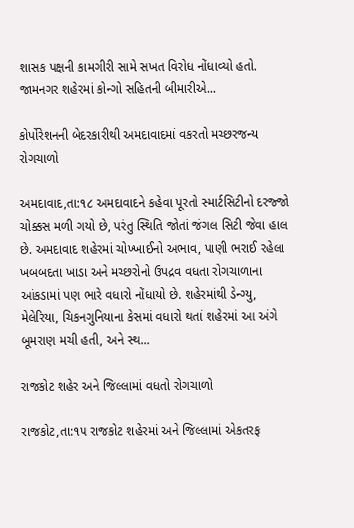શાસક પક્ષની કામગીરી સામે સખત વિરોધ નોંધાવ્યો હતો. જામનગર શહેરમાં કોન્ગો સહિતની બીમારીએ...

કોર્પોરેશનની બેદરકારીથી અમદાવાદમાં વકરતો મચ્છરજન્ય રોગચાળો

અમદાવાદ,તા:૧૮ અમદાવાદને કહેવા પૂરતો સ્માર્ટસિટીનો દરજ્જો ચોક્કસ મળી ગયો છે, પરંતુ સ્થિતિ જોતાં જંગલ સિટી જેવા હાલ છે. અમદાવાદ શહેરમાં ચોખ્ખાઈનો અભાવ, પાણી ભરાઈ રહેલા ખબબદતા ખાડા અને મચ્છરોનો ઉપદ્રવ વધતા રોગચાળાના આંકડામાં પણ ભારે વધારો નોંધાયો છે. શહેરમાંથી ડેન્ગ્યુ, મેલેરિયા, ચિકનગુનિયાના કેસમાં વધારો થતાં શહેરમાં આ અંગે બૂમરાણ મચી હતી, અને સ્થ...

રાજકોટ શહેર અને જિલ્લામાં વધતો રોગચાળો

રાજકોટ,તા:૧૫ રાજકોટ શહેરમાં અને જિલ્લામાં એકતરફ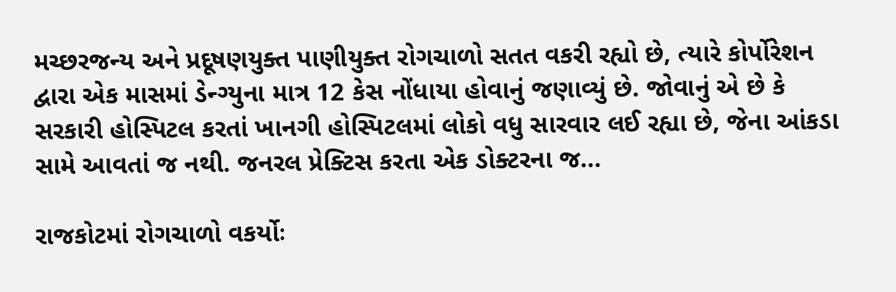મચ્છરજન્ય અને પ્રદૂષણયુક્ત પાણીયુક્ત રોગચાળો સતત વકરી રહ્યો છે, ત્યારે કોર્પોરેશન દ્વારા એક માસમાં ડેન્ગ્યુના માત્ર 12 કેસ નોંધાયા હોવાનું જણાવ્યું છે. જોવાનું એ છે કે સરકારી હોસ્પિટલ કરતાં ખાનગી હોસ્પિટલમાં લોકો વધુ સારવાર લઈ રહ્યા છે, જેના આંકડા સામે આવતાં જ નથી. જનરલ પ્રેક્ટિસ કરતા એક ડોક્ટરના જ...

રાજકોટમાં રોગચાળો વકર્યોઃ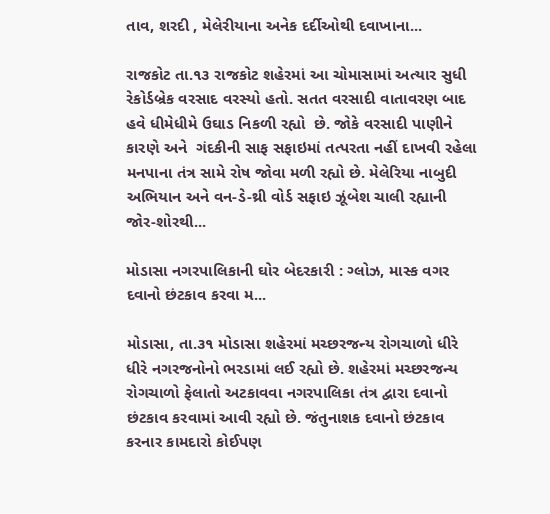તાવ, શરદી , મેલેરીયાના અનેક દર્દીઓથી દવાખાના...

રાજકોટ તા.૧૩ રાજકોટ શહેરમાં આ ચોમાસામાં અત્યાર સુધી રેકોર્ડબ્રેક વરસાદ વરસ્યો હતો. સતત વરસાદી વાતાવરણ બાદ હવે ધીમેધીમે ઉઘાડ નિકળી રહ્યો  છે. જોકે વરસાદી પાણીને કારણે અને  ગંદકીની સાફ સફાઇમાં તત્પરતા નહીં દાખવી રહેલા મનપાના તંત્ર સામે રોષ જોવા મળી રહ્યો છે. મેલેરિયા નાબુદી અભિયાન અને વન-ડે-થ્રી વોર્ડ સફાઇ ઝૂંબેશ ચાલી રહ્યાની જોર-શોરથી...

મોડાસા નગરપાલિકાની ઘોર બેદરકારી : ગ્લોઝ, માસ્ક વગર દવાનો છંટકાવ કરવા મ...

મોડાસા, તા.૩૧ મોડાસા શહેરમાં મચ્છરજન્ય રોગચાળો ધીરે ધીરે નગરજનોનો ભરડામાં લઈ રહ્યો છે. શહેરમાં મચ્છરજન્ય રોગચાળો ફેલાતો અટકાવવા નગરપાલિકા તંત્ર દ્વારા દવાનો છંટકાવ કરવામાં આવી રહ્યો છે. જંતુનાશક દવાનો છંટકાવ કરનાર કામદારો કોઈપણ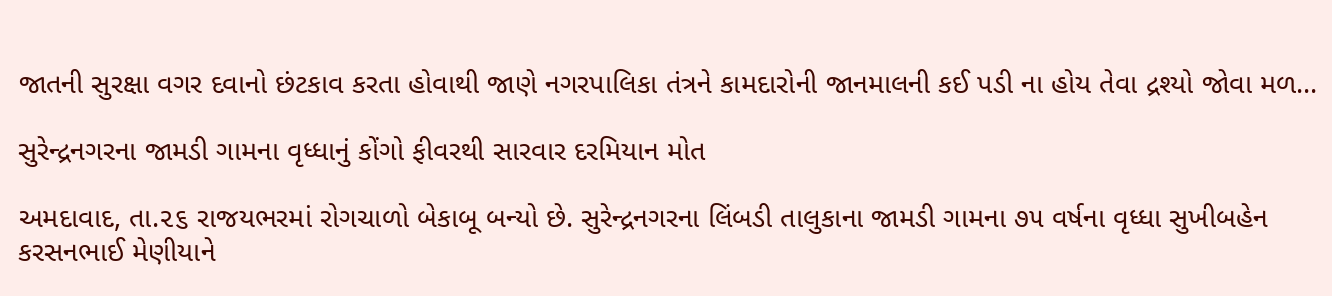જાતની સુરક્ષા વગર દવાનો છંટકાવ કરતા હોવાથી જાણે નગરપાલિકા તંત્રને કામદારોની જાનમાલની કઈ પડી ના હોય તેવા દ્રશ્યો જોવા મળ...

સુરેન્દ્રનગરના જામડી ગામના વૃધ્ધાનું કોંગો ફીવરથી સારવાર દરમિયાન મોત

અમદાવાદ, તા.૨૬ રાજયભરમાં રોગચાળો બેકાબૂ બન્યો છે. સુરેન્દ્રનગરના લિંબડી તાલુકાના જામડી ગામના ૭૫ વર્ષના વૃધ્ધા સુખીબહેન કરસનભાઈ મેણીયાને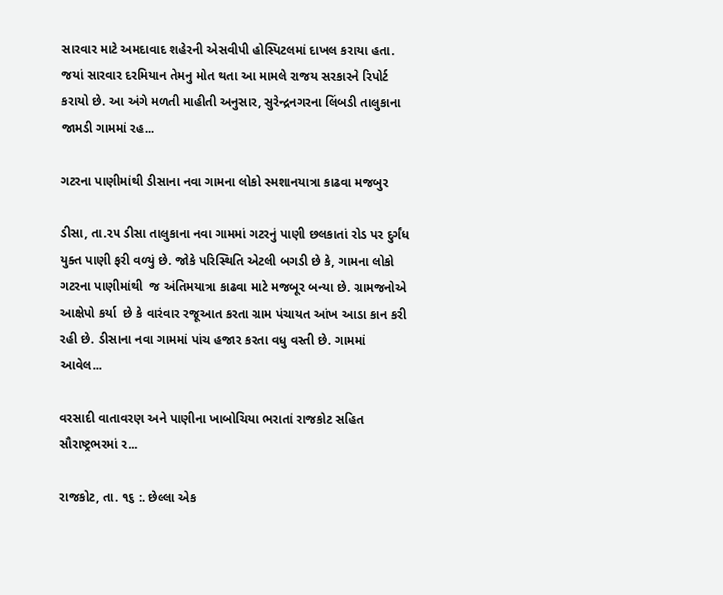સારવાર માટે અમદાવાદ શહેરની એસવીપી હોસ્પિટલમાં દાખલ કરાયા હતા. જયાં સારવાર દરમિયાન તેમનુ મોત થતા આ મામલે રાજય સરકારને રિપોર્ટ કરાયો છે. આ અંગે મળતી માહીતી અનુસાર, સુરેન્દ્રનગરના લિંબડી તાલુકાના જામડી ગામમાં રહ...

ગટરના પાણીમાંથી ડીસાના નવા ગામના લોકો સ્મશાનયાત્રા કાઢવા મજબુર

ડીસા, તા.૨૫ ડીસા તાલુકાના નવા ગામમાં ગટરનું પાણી છલકાતાં રોડ પર દુર્ગંધ યુક્ત પાણી ફરી વળ્યું છે. જોકે પરિસ્થિતિ એટલી બગડી છે કે, ગામના લોકો ગટરના પાણીમાંથી  જ અંતિમયાત્રા કાઢવા માટે મજબૂર બન્યા છે. ગ્રામજનોએ આક્ષેપો કર્યા  છે કે વારંવાર રજૂઆત કરતા ગ્રામ પંચાયત આંખ આડા કાન કરી રહી છે. ડીસાના નવા ગામમાં પાંચ હજાર કરતા વધુ વસ્તી છે. ગામમાં આવેલ...

વરસાદી વાતાવરણ અને પાણીના ખાબોચિયા ભરાતાં રાજકોટ સહિત સૌરાષ્ટ્રભરમાં ર...

રાજકોટ, તા. ૧૬ :. છેલ્લા એક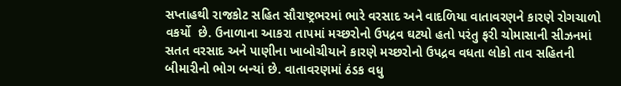સપ્તાહથી રાજકોટ સહિત સૌરાષ્ટ્રભરમાં ભારે વરસાદ અને વાદળિયા વાતાવરણને કારણે રોગચાળો વકર્યો  છે. ઉનાળાના આકરા તાપમાં મચ્છરોનો ઉપદ્રવ ઘટયો હતો પરંતુ ફરી ચોમાસાની સીઝનમાં સતત વરસાદ અને પાણીના ખાબોચીયાને કારણે મચ્છરોનો ઉપદ્રવ વધતા લોકો તાવ સહિતની બીમારીનો ભોગ બન્યાં છે. વાતાવરણમાં ઠંડક વધુ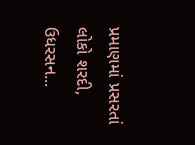પ્રમાણમાં પ્રસરતાં  લોકો શરદી, ઉધરસન...